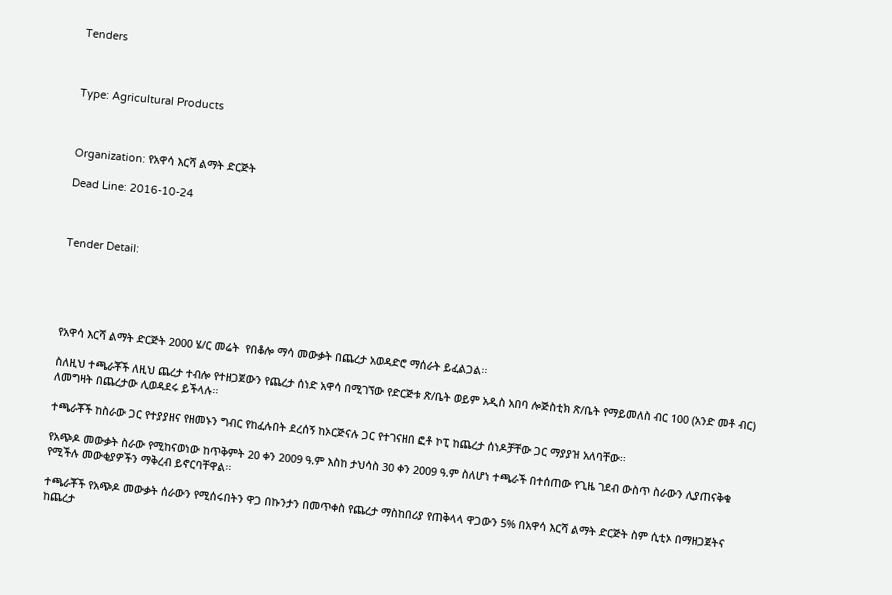Tenders



Type: Agricultural Products



Organization: የአዋሳ እርሻ ልማት ድርጅት

Dead Line: 2016-10-24



Tender Detail:





የአዋሳ እርሻ ልማት ድርጅት 2000 ሄ/ር መሬት  የበቆሎ ማሳ መውቃት በጨረታ አወዳድሮ ማሰራት ይፈልጋል፡፡

ስለዚህ ተጫራቾች ለዚህ ጨረታ ተብሎ የተዘጋጀውን የጨረታ ሰነድ አዋሳ በሚገኘው የድርጅቱ ጽ/ቤት ወይም አዲስ አበባ ሎጅስቲክ ጽ/ቤት የማይመለስ ብር 100 (አንድ መቶ ብር) ለመግዛት በጨረታው ሊወዳደሩ ይችላሉ፡፡

ተጫራቾች ከስራው ጋር የተያያዘና የዘመኑን ግብር የከፈሉበት ደረሰኝ ከኦርጅናሉ ጋር የተገናዘበ ፎቶ ኮፒ ከጨረታ ሰነዶቻቸው ጋር ማያያዝ አለባቸው፡፡

የአጭዶ መውቃት ስራው የሚከናወነው ከጥቅምት 20 ቀን 2009 ዓ.ም እስከ ታህሳስ 30 ቀን 2009 ዓ.ም ስለሆነ ተጫራች በተሰጠው የጊዜ ገደብ ውስጥ ስራውን ሊያጠናቅቁ የሚችሉ መውቂያዎችን ማቅረብ ይኖርባቸዋል፡፡

ተጫራቾች የአጭዶ መውቃት ሰራውን የሚሰሩበትን ዋጋ በኩንታን በመጥቀስ የጨረታ ማስከበሪያ የጠቅላላ ዋጋውን 5% በአዋሳ እርሻ ልማት ድርጅት ስም ሲቲኦ በማዘጋጀትና ከጨረታ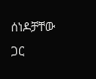ሰነዶቻቸው ጋር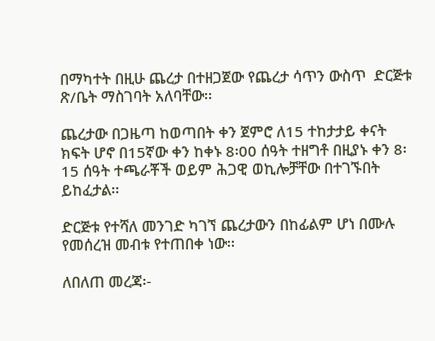በማካተት በዚሁ ጨረታ በተዘጋጀው የጨረታ ሳጥን ውስጥ  ድርጅቱ ጽ/ቤት ማስገባት አለባቸው፡፡

ጨረታው በጋዜጣ ከወጣበት ቀን ጀምሮ ለ15 ተከታታይ ቀናት ክፍት ሆኖ በ15ኛው ቀን ከቀኑ 8፡00 ሰዓት ተዘግቶ በዚያኑ ቀን 8፡15 ሰዓት ተጫራቾች ወይም ሕጋዊ ወኪሎቻቸው በተገኙበት ይከፈታል፡፡

ድርጅቱ የተሻለ መንገድ ካገኘ ጨረታውን በከፊልም ሆነ በሙሉ የመሰረዝ መብቱ የተጠበቀ ነው፡፡

ለበለጠ መረጃ፡-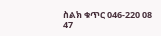ስልክ ቁጥር 046-220 08 47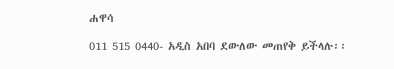ሐዋሳ

011 515 0440- አዲስ አበባ ደውለው መጠየቅ ይችላሉ፡፡